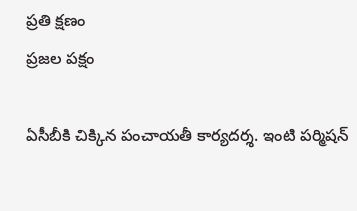ప్రతి క్షణం
ప్రజల పక్షం

ఏసీబీకి చిక్కిన పంచాయతీ కార్యదర్శ. ఇంటి పర్మిషన్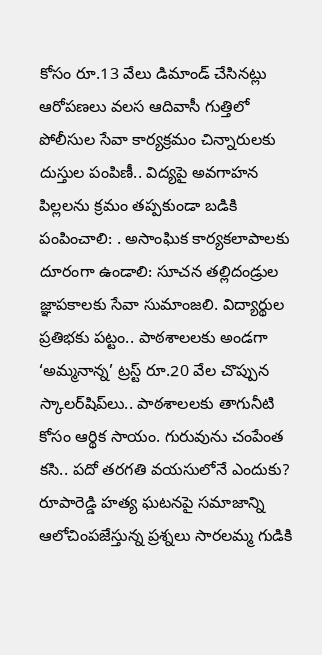కోసం రూ.13 వేలు డిమాండ్ చేసినట్లు ఆరోపణలు వలస ఆదివాసీ గుత్తిలో పోలీసుల సేవా కార్యక్రమం చిన్నారులకు దుస్తుల పంపిణీ.. విద్యపై అవగాహన పిల్లలను క్రమం తప్పకుండా బడికి పంపించాలి: . అసాంఘిక కార్యకలాపాలకు దూరంగా ఉండాలి: సూచన తల్లిదండ్రుల జ్ఞాపకాలకు సేవా సుమాంజలి. విద్యార్థుల ప్రతిభకు పట్టం.. పాఠశాలలకు అండగా ‘అమ్మనాన్న’ ట్రస్ట్ రూ.20 వేల చొప్పున స్కాలర్‌షిప్‌లు.. పాఠశాలలకు తాగునీటి కోసం ఆర్థిక సాయం. గురువును చంపేంత కసి.. పదో తరగతి వయసులోనే ఎందుకు? రూపారెడ్డి హత్య ఘటనపై సమాజాన్ని ఆలోచింపజేస్తున్న ప్రశ్నలు సారలమ్మ గుడికి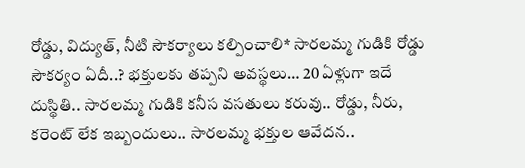రోడ్డు, విద్యుత్, నీటి సౌకర్యాలు కల్పించాలి* సారలమ్మ గుడికి రోడ్డు సౌకర్యం ఏదీ..? భక్తులకు తప్పని అవస్థలు… 20 ఏళ్లుగా ఇదే దుస్థితి.. సారలమ్మ గుడికి కనీస వసతులు కరువు.. రోడ్డు, నీరు, కరెంట్ లేక ఇబ్బందులు.. సారలమ్మ భక్తుల ఆవేదన..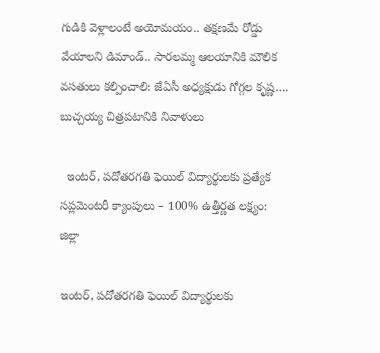గుడికి వెళ్లాలంటే అయోమయం.. తక్షణమే రోడ్డు వేయాలని డిమాండ్.. సారలమ్మ ఆలయానికి మౌలిక వసతులు కల్పించాలి: జేఏసీ అధ్యక్షుడు గోగ్గల కృష్ణ…. బుచ్చయ్య చిత్రపటానికి నివాళులు

  ఇంటర్, పదోతరగతి ఫెయిల్ విద్యార్థులకు ప్రత్యేక సప్లమెంటరీ క్యాంపులు – 100% ఉత్తీర్ణత లక్ష్యం: జిల్లా

ఇంటర్, పదోతరగతి ఫెయిల్ విద్యార్థులకు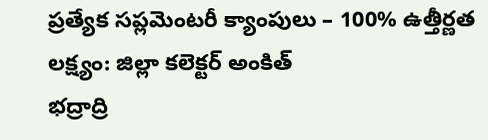ప్రత్యేక సప్లమెంటరీ క్యాంపులు – 100% ఉత్తీర్ణత లక్ష్యం: జిల్లా కలెక్టర్ అంకిత్
భద్రాద్రి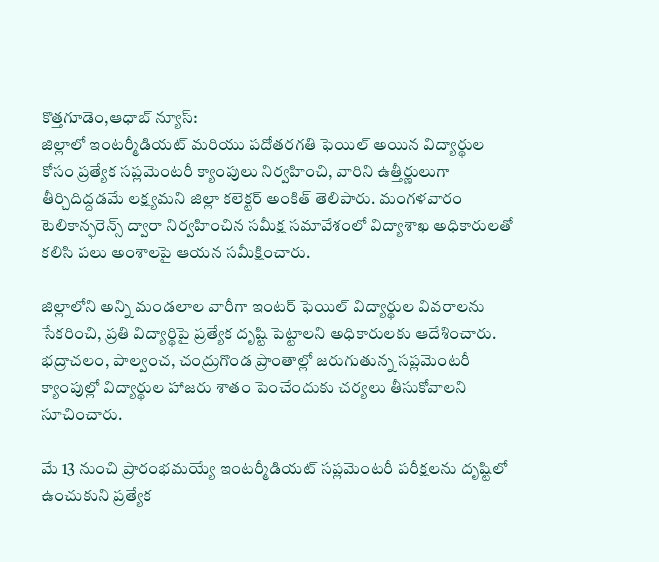కొత్తగూడెం,ఆధాబ్ న్యూస్:
జిల్లాలో ఇంటర్మీడియట్ మరియు పదోతరగతి ఫెయిల్ అయిన విద్యార్థుల కోసం ప్రత్యేక సప్లమెంటరీ క్యాంపులు నిర్వహించి, వారిని ఉత్తీర్ణులుగా తీర్చిదిద్దడమే లక్ష్యమని జిల్లా కలెక్టర్ అంకిత్ తెలిపారు. మంగళవారం టెలికాన్ఫరెన్స్ ద్వారా నిర్వహించిన సమీక్ష సమావేశంలో విద్యాశాఖ అధికారులతో కలిసి పలు అంశాలపై ఆయన సమీక్షించారు.

జిల్లాలోని అన్ని మండలాల వారీగా ఇంటర్ ఫెయిల్ విద్యార్థుల వివరాలను సేకరించి, ప్రతి విద్యార్థిపై ప్రత్యేక దృష్టి పెట్టాలని అధికారులకు ఆదేశించారు. భద్రాచలం, పాల్వంచ, చంద్రుగొండ ప్రాంతాల్లో జరుగుతున్న సప్లమెంటరీ క్యాంపుల్లో విద్యార్థుల హాజరు శాతం పెంచేందుకు చర్యలు తీసుకోవాలని సూచించారు.

మే 13 నుంచి ప్రారంభమయ్యే ఇంటర్మీడియట్ సప్లమెంటరీ పరీక్షలను దృష్టిలో ఉంచుకుని ప్రత్యేక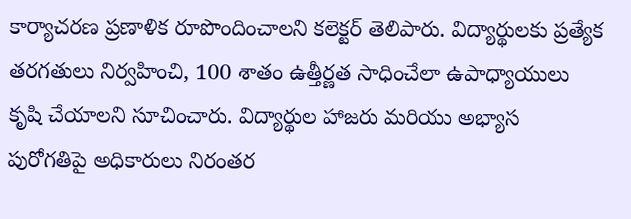కార్యాచరణ ప్రణాళిక రూపొందించాలని కలెక్టర్ తెలిపారు. విద్యార్థులకు ప్రత్యేక తరగతులు నిర్వహించి, 100 శాతం ఉత్తీర్ణత సాధించేలా ఉపాధ్యాయులు కృషి చేయాలని సూచించారు. విద్యార్థుల హాజరు మరియు అభ్యాస పురోగతిపై అధికారులు నిరంతర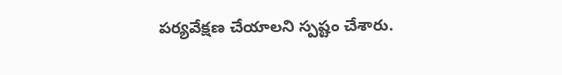పర్యవేక్షణ చేయాలని స్పష్టం చేశారు.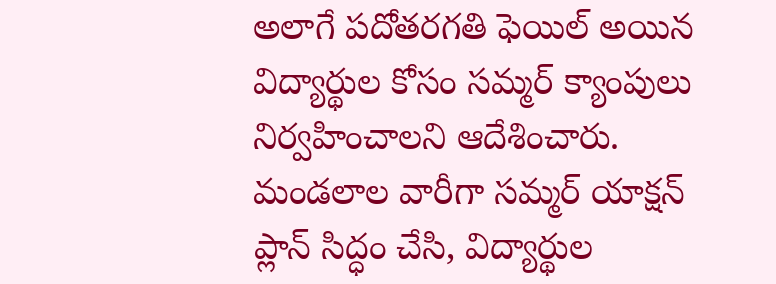అలాగే పదోతరగతి ఫెయిల్ అయిన విద్యార్థుల కోసం సమ్మర్ క్యాంపులు నిర్వహించాలని ఆదేశించారు. మండలాల వారీగా సమ్మర్ యాక్షన్ ప్లాన్ సిద్ధం చేసి, విద్యార్థుల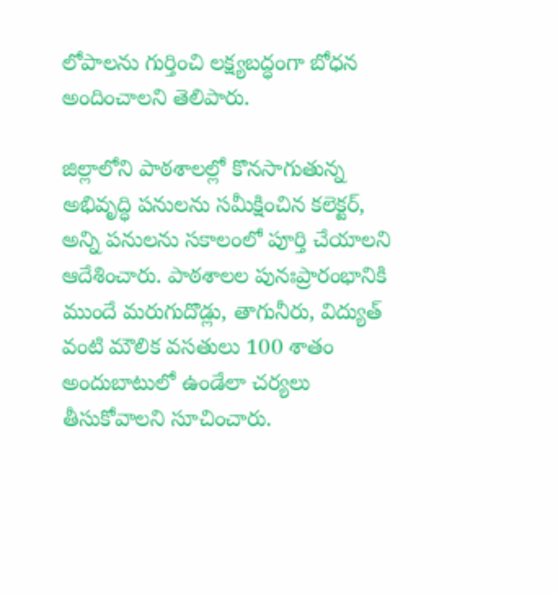లోపాలను గుర్తించి లక్ష్యబద్ధంగా బోధన అందించాలని తెలిపారు.

జిల్లాలోని పాఠశాలల్లో కొనసాగుతున్న అభివృద్ధి పనులను సమీక్షించిన కలెక్టర్, అన్ని పనులను సకాలంలో పూర్తి చేయాలని ఆదేశించారు. పాఠశాలల పునఃప్రారంభానికి ముందే మరుగుదొడ్లు, తాగునీరు, విద్యుత్ వంటి మౌలిక వసతులు 100 శాతం అందుబాటులో ఉండేలా చర్యలు తీసుకోవాలని సూచించారు.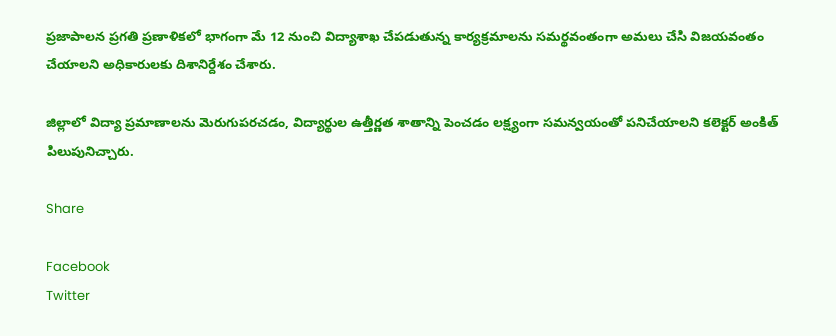ప్రజాపాలన ప్రగతి ప్రణాళికలో భాగంగా మే 12 నుంచి విద్యాశాఖ చేపడుతున్న కార్యక్రమాలను సమర్థవంతంగా అమలు చేసి విజయవంతం చేయాలని అధికారులకు దిశానిర్దేశం చేశారు.

జిల్లాలో విద్యా ప్రమాణాలను మెరుగుపరచడం, విద్యార్థుల ఉత్తీర్ణత శాతాన్ని పెంచడం లక్ష్యంగా సమన్వయంతో పనిచేయాలని కలెక్టర్ అంకిత్ పిలుపునిచ్చారు.

Share

Facebook
Twitter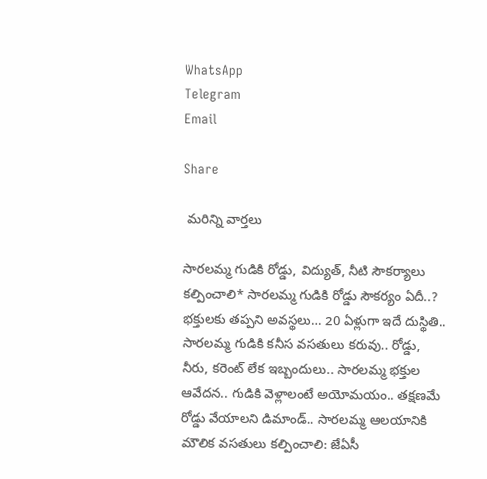WhatsApp
Telegram
Email

Share

 మరిన్ని వార్తలు

సారలమ్మ గుడికి రోడ్డు, విద్యుత్, నీటి సౌకర్యాలు కల్పించాలి* సారలమ్మ గుడికి రోడ్డు సౌకర్యం ఏదీ..? భక్తులకు తప్పని అవస్థలు… 20 ఏళ్లుగా ఇదే దుస్థితి.. సారలమ్మ గుడికి కనీస వసతులు కరువు.. రోడ్డు, నీరు, కరెంట్ లేక ఇబ్బందులు.. సారలమ్మ భక్తుల ఆవేదన.. గుడికి వెళ్లాలంటే అయోమయం.. తక్షణమే రోడ్డు వేయాలని డిమాండ్.. సారలమ్మ ఆలయానికి మౌలిక వసతులు కల్పించాలి: జేఏసీ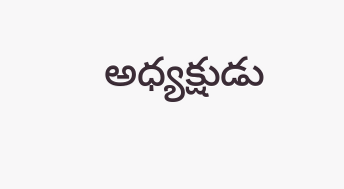అధ్యక్షుడు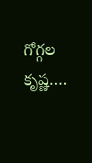గోగ్గల కృష్ణ….